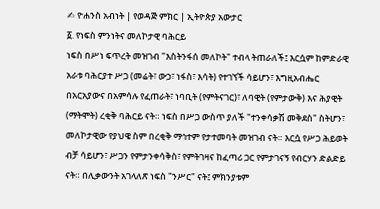✍ ዮሐንስ አብነት | የወዳጅ ምክር | ኢትዮጵያ አውታር
፩. የነፍስ ምንነትና መለኮታዊ ባሕርይ
ነፍስ በሥነ ፍጥረት መዝገብ "እስትንፋሰ መለኮት" ተብላ ትጠራለች፤ እርሷም ከምድራዊ አራቱ ባሕርያተ ሥጋ (መሬት፣ ውኃ፣ ነፋስ፣ እሳት) የተገኘች ሳይሆን፣ እግዚአብሔር በአርአያውና በአምሳሉ የፈጠራት፣ ነባቢት (የምትናገር)፣ ለባዊት (የምታውቅ) እና ሕያዊት (ማትሞት) ረቂቅ ባሕርይ ናት። ነፍስ በሥጋ ውስጥ ያለች "ተንቀሳቃሽ መቅደስ" ስትሆን፣ መለኮታዊው የያህዌ ስም በረቂቅ ማኅተም የታተመባት መዝገብ ናት። እርሷ የሥጋ ሕይወት ብቻ ሳይሆን፣ ሥጋን የምታንቀሳቅስ፣ የምትገዛና ከፈጣሪ ጋር የምታገናኝ የብርሃን ድልድይ ናት። በሊቃውንት አገላለጽ ነፍስ "ንሥር" ናት፤ ምክንያቱም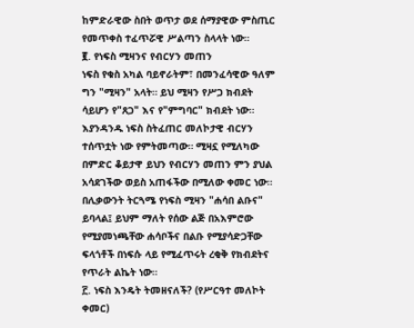ከምድራዊው ስበት ወጥታ ወደ ሰማያዊው ምስጢር የመጥቀስ ተፈጥሯዊ ሥልጣን ስላላት ነው።
፪. የነፍስ ሚዛንና የብርሃን መጠን
ነፍስ የቁስ አካል ባይኖራትም፣ በመንፈሳዊው ዓለም ግን "ሚዛን" አላት። ይህ ሚዛን የሥጋ ክብደት ሳይሆን የ"ጸጋ" እና የ"ምግባር" ክብደት ነው። እያንዳንዱ ነፍስ ስትፈጠር መለኮታዊ ብርሃን ተሰጥቷት ነው የምትመጣው። ሚዛኗ የሚለካው በምድር ቆይታዋ ይህን የብርሃን መጠን ምን ያህል አሳደገችው ወይስ አጠፋችው በሚለው ቀመር ነው። በሊቃውንት ትርጓሜ የነፍስ ሚዛን "ሐሳበ ልቡና" ይባላል፤ ይህም ማለት የሰው ልጅ በአእምሮው የሚያመነጫቸው ሐሳቦችና በልቡ የሚያሳድጋቸው ፍላጎቶች በነፍሱ ላይ የሚፈጥሩት ረቂቅ የክብደትና የጥራት ልኬት ነው።
፫. ነፍስ እንዴት ትመዘናለች? (የሥርዓተ መለኮት ቀመር)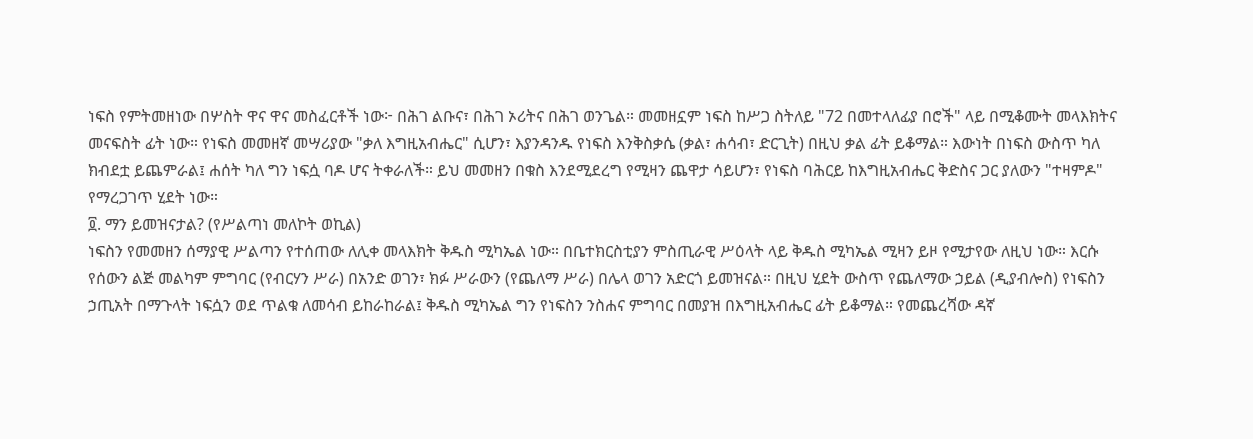ነፍስ የምትመዘነው በሦስት ዋና ዋና መስፈርቶች ነው፦ በሕገ ልቡና፣ በሕገ ኦሪትና በሕገ ወንጌል። መመዘኗም ነፍስ ከሥጋ ስትለይ "72 በመተላለፊያ በሮች" ላይ በሚቆሙት መላእክትና መናፍስት ፊት ነው። የነፍስ መመዘኛ መሣሪያው "ቃለ እግዚአብሔር" ሲሆን፣ እያንዳንዱ የነፍስ እንቅስቃሴ (ቃል፣ ሐሳብ፣ ድርጊት) በዚህ ቃል ፊት ይቆማል። እውነት በነፍስ ውስጥ ካለ ክብደቷ ይጨምራል፤ ሐሰት ካለ ግን ነፍሷ ባዶ ሆና ትቀራለች። ይህ መመዘን በቁስ እንደሚደረግ የሚዛን ጨዋታ ሳይሆን፣ የነፍስ ባሕርይ ከእግዚአብሔር ቅድስና ጋር ያለውን "ተዛምዶ" የማረጋገጥ ሂደት ነው።
፬. ማን ይመዝናታል? (የሥልጣነ መለኮት ወኪል)
ነፍስን የመመዘን ሰማያዊ ሥልጣን የተሰጠው ለሊቀ መላእክት ቅዱስ ሚካኤል ነው። በቤተክርስቲያን ምስጢራዊ ሥዕላት ላይ ቅዱስ ሚካኤል ሚዛን ይዞ የሚታየው ለዚህ ነው። እርሱ የሰውን ልጅ መልካም ምግባር (የብርሃን ሥራ) በአንድ ወገን፣ ክፉ ሥራውን (የጨለማ ሥራ) በሌላ ወገን አድርጎ ይመዝናል። በዚህ ሂደት ውስጥ የጨለማው ኃይል (ዲያብሎስ) የነፍስን ኃጢአት በማጉላት ነፍሷን ወደ ጥልቁ ለመሳብ ይከራከራል፤ ቅዱስ ሚካኤል ግን የነፍስን ንስሐና ምግባር በመያዝ በእግዚአብሔር ፊት ይቆማል። የመጨረሻው ዳኛ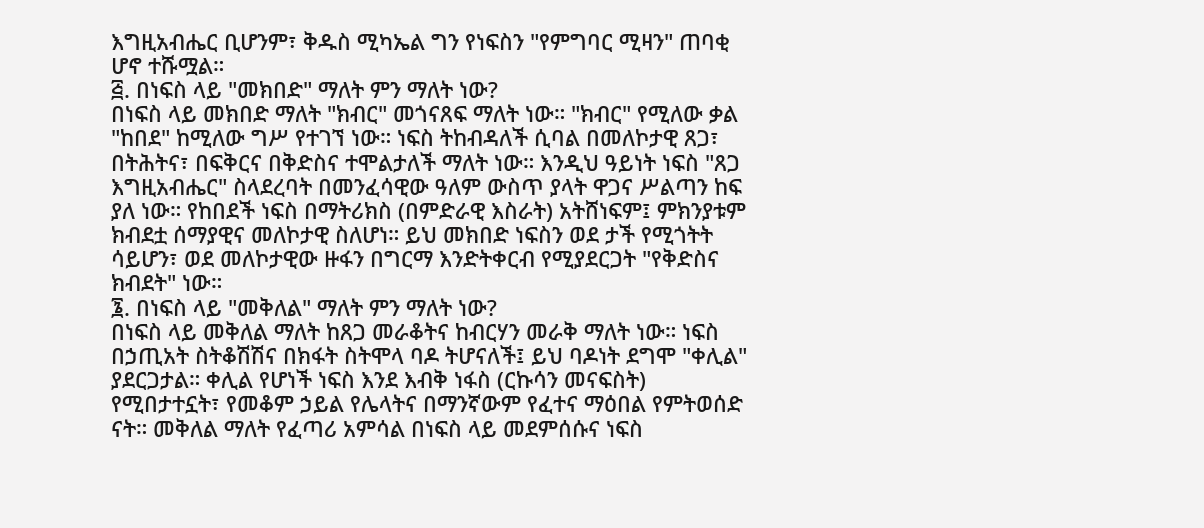እግዚአብሔር ቢሆንም፣ ቅዱስ ሚካኤል ግን የነፍስን "የምግባር ሚዛን" ጠባቂ ሆኖ ተሹሟል።
፭. በነፍስ ላይ "መክበድ" ማለት ምን ማለት ነው?
በነፍስ ላይ መክበድ ማለት "ክብር" መጎናጸፍ ማለት ነው። "ክብር" የሚለው ቃል "ከበደ" ከሚለው ግሥ የተገኘ ነው። ነፍስ ትከብዳለች ሲባል በመለኮታዊ ጸጋ፣ በትሕትና፣ በፍቅርና በቅድስና ተሞልታለች ማለት ነው። እንዲህ ዓይነት ነፍስ "ጸጋ እግዚአብሔር" ስላደረባት በመንፈሳዊው ዓለም ውስጥ ያላት ዋጋና ሥልጣን ከፍ ያለ ነው። የከበደች ነፍስ በማትሪክስ (በምድራዊ እስራት) አትሸነፍም፤ ምክንያቱም ክብደቷ ሰማያዊና መለኮታዊ ስለሆነ። ይህ መክበድ ነፍስን ወደ ታች የሚጎትት ሳይሆን፣ ወደ መለኮታዊው ዙፋን በግርማ እንድትቀርብ የሚያደርጋት "የቅድስና ክብደት" ነው።
፮. በነፍስ ላይ "መቅለል" ማለት ምን ማለት ነው?
በነፍስ ላይ መቅለል ማለት ከጸጋ መራቆትና ከብርሃን መራቅ ማለት ነው። ነፍስ በኃጢአት ስትቆሽሽና በክፋት ስትሞላ ባዶ ትሆናለች፤ ይህ ባዶነት ደግሞ "ቀሊል" ያደርጋታል። ቀሊል የሆነች ነፍስ እንደ እብቅ ነፋስ (ርኩሳን መናፍስት) የሚበታተኗት፣ የመቆም ኃይል የሌላትና በማንኛውም የፈተና ማዕበል የምትወሰድ ናት። መቅለል ማለት የፈጣሪ አምሳል በነፍስ ላይ መደምሰሱና ነፍስ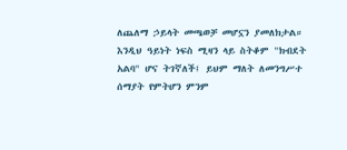ለጨለማ ኃይላት መጫወቻ መሆኗን ያመለክታል። እንዲህ ዓይነት ነፍስ ሚዛን ላይ ስትቆም "ክብደት አልባ" ሆና ትገኛለች፤ ይህም ማለት ለመንግሥተ ሰማያት የምትሆን ምንም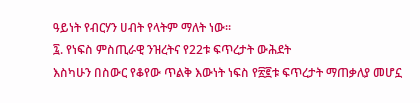ዓይነት የብርሃን ሀብት የላትም ማለት ነው።
፯. የነፍስ ምስጢራዊ ንዝረትና የ22ቱ ፍጥረታት ውሕደት
እስካሁን በስውር የቆየው ጥልቅ እውነት ነፍስ የ፳፪ቱ ፍጥረታት ማጠቃለያ መሆኗ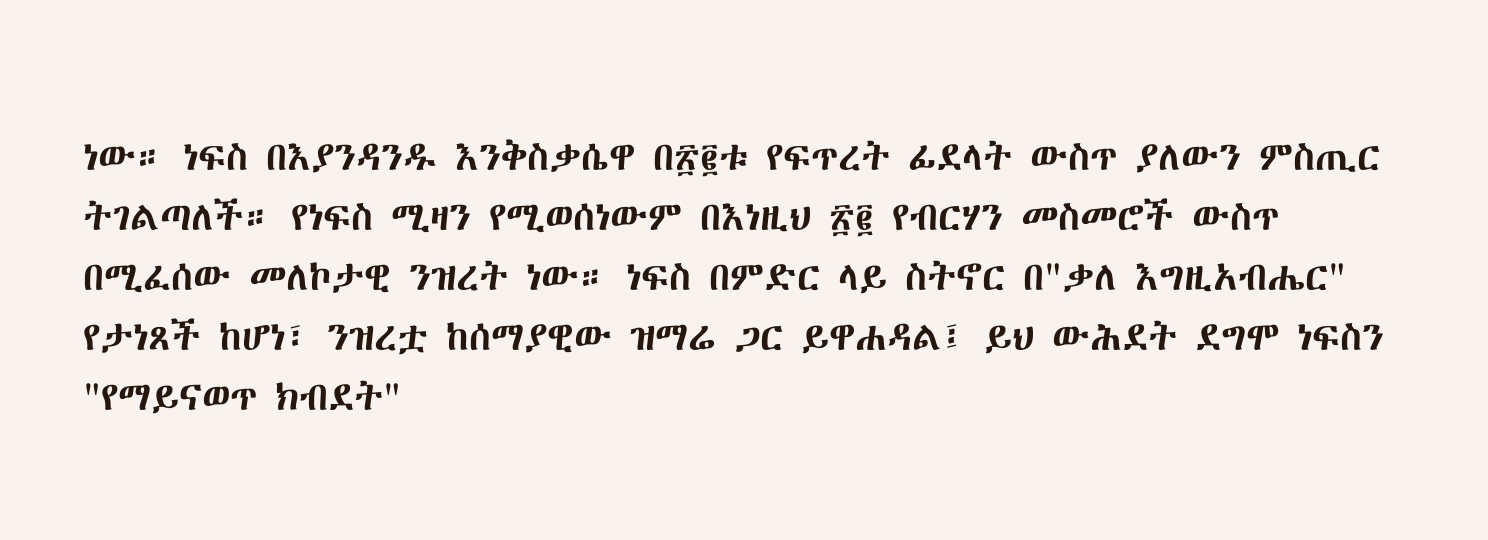ነው። ነፍስ በእያንዳንዱ እንቅስቃሴዋ በ፳፪ቱ የፍጥረት ፊደላት ውስጥ ያለውን ምስጢር ትገልጣለች። የነፍስ ሚዛን የሚወሰነውም በእነዚህ ፳፪ የብርሃን መስመሮች ውስጥ በሚፈሰው መለኮታዊ ንዝረት ነው። ነፍስ በምድር ላይ ስትኖር በ"ቃለ እግዚአብሔር" የታነጸች ከሆነ፣ ንዝረቷ ከሰማያዊው ዝማሬ ጋር ይዋሐዳል፤ ይህ ውሕደት ደግሞ ነፍስን "የማይናወጥ ክብደት"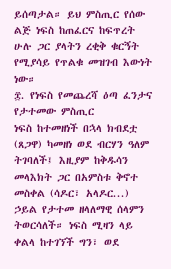ይሰጣታል። ይህ ምስጢር የሰው ልጅ ነፍስ ከጠፈርና ከፍጥረት ሁሉ ጋር ያላትን ረቂቅ ቁርኝት የሚያሳይ የጥልቁ መዝገብ እውነት ነው።
፰. የነፍስ የመጨረሻ ዕጣ ፈንታና የታተመው ምስጢር
ነፍስ ከተመዘነች በኋላ ክብደቷ (ጸጋዋ) ካመዘነ ወደ ብርሃን ዓለም ትገባለች፤ እዚያም ከቅዱሳን መላእክት ጋር በአምስቱ ቅኖተ መስቀል (ሳዶር፣ አላዶር...) ኃይል የታተመ ዘላለማዊ ሰላምን ትወርሳለች። ነፍስ ሚዛን ላይ ቀልላ ከተገኘች ግን፣ ወደ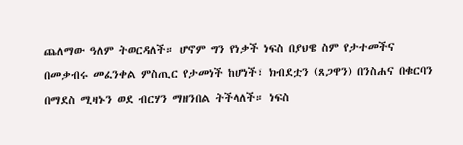ጨለማው ዓለም ትወርዳለች። ሆኖም ግን የነቃች ነፍስ በያህዌ ስም የታተመችና በመቃብሩ መፈንቀል ምስጢር የታመነች ከሆነች፣ ክብደቷን (ጸጋዋን) በንስሐና በቁርባን በማደስ ሚዛኑን ወደ ብርሃን ማዘንበል ትችላለች። ነፍስ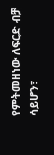የምትመዘነው ለፍርድ ብቻ ሳይሆን፣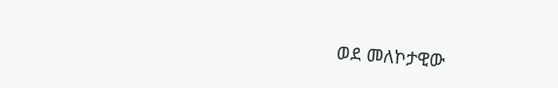ወደ መለኮታዊው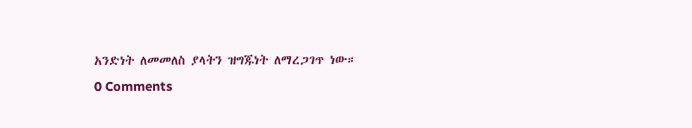አንድነት ለመመለስ ያላትን ዝግጁነት ለማረጋገጥ ነው።
0 Comments